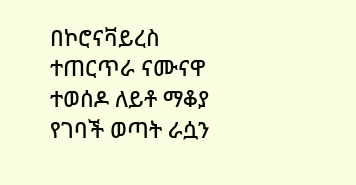በኮሮናቫይረስ ተጠርጥራ ናሙናዋ ተወሰዶ ለይቶ ማቆያ የገባች ወጣት ራሷን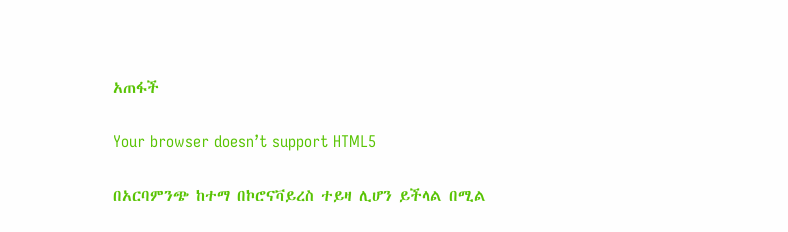አጠፋች

Your browser doesn’t support HTML5

በአርባምንጭ ከተማ በኮሮናቫይረስ ተይዛ ሊሆን ይችላል በሚል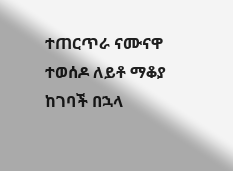ተጠርጥራ ናሙናዋ ተወሰዶ ለይቶ ማቆያ ከገባች በኋላ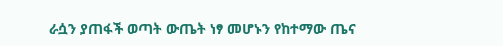ራሷን ያጠፋች ወጣት ውጤት ነፃ መሆኑን የከተማው ጤና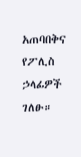አጠባበቅና የፖሊስ ኃላፊዎች ገለፁ።